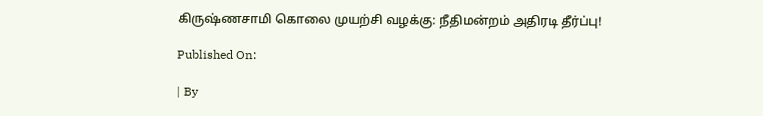கிருஷ்ணசாமி கொலை முயற்சி வழக்கு: நீதிமன்றம் அதிரடி தீர்ப்பு!

Published On:

| By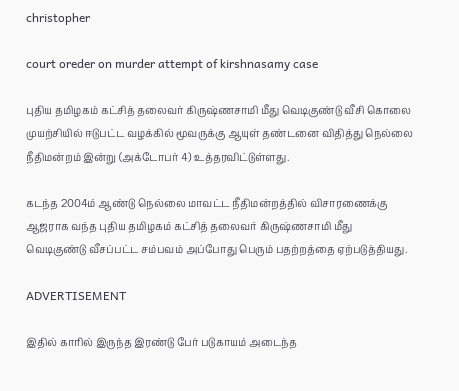christopher

court oreder on murder attempt of kirshnasamy case

புதிய தமிழகம் கட்சித் தலைவர் கிருஷ்ணசாமி மீது வெடிகுண்டு வீசி கொலை முயற்சியில் ஈடுபட்ட வழக்கில் மூவருக்கு ஆயுள் தண்டனை விதித்து நெல்லை நீதிமன்றம் இன்று (அக்டோபர் 4) உத்தரவிட்டுள்ளது.

கடந்த 2004ம்‌ ஆண்டு நெல்லை மாவட்ட நீதிமன்றத்தில் விசாரணைக்கு ஆஜராக வந்த புதிய தமிழகம்‌ கட்சித்‌ தலைவர்‌ கிருஷ்ணசாமி மீது வெடிகுண்டு வீசப்பட்ட சம்பவம் அப்போது பெரும் பதற்றத்தை ஏற்படுத்தியது.

ADVERTISEMENT

இதில்‌ காரில்‌ இருந்த இரண்டு பேர்‌ படுகாயம்‌ அடைந்த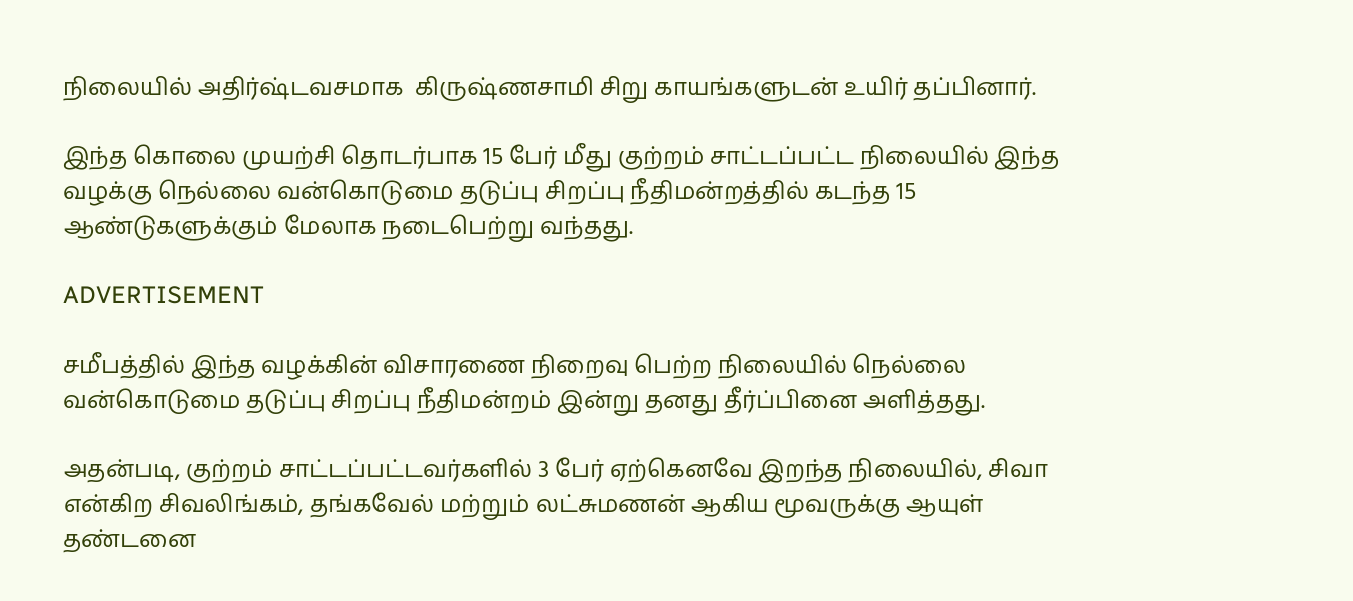நிலையில்‌ அதிர்ஷ்டவசமாக  கிருஷ்ணசாமி சிறு காயங்களுடன் உயிர்‌ தப்பினார்‌.

இந்த கொலை முயற்சி தொடர்பாக 15 பேர்‌ மீது குற்றம்‌ சாட்டப்பட்ட நிலையில்‌ இந்த வழக்கு நெல்லை வன்கொடுமை தடுப்பு சிறப்பு நீதிமன்றத்தில்‌ கடந்த 15 ஆண்டுகளுக்கும் மேலாக நடைபெற்று வந்தது.

ADVERTISEMENT

சமீபத்தில் இந்த வழக்கின்‌ விசாரணை நிறைவு பெற்ற நிலையில்‌ நெல்லை வன்கொடுமை தடுப்பு சிறப்பு நீதிமன்றம்‌ இன்று தனது தீர்ப்பினை அளித்தது.

அதன்படி, குற்றம்‌ சாட்டப்பட்டவர்களில்‌ 3 பேர்‌ ஏற்கெனவே இறந்த நிலையில்‌, சிவா என்கிற சிவலிங்கம்‌, தங்கவேல்‌ மற்றும்‌ லட்சுமணன்‌ ஆகிய மூவருக்கு ஆயுள்‌ தண்டனை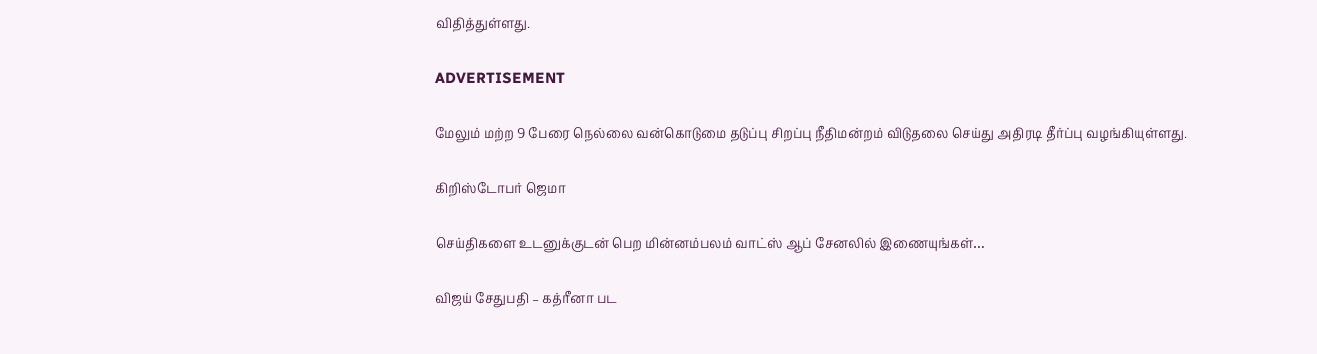விதித்துள்ளது.

ADVERTISEMENT

மேலும் மற்ற 9 பேரை நெல்லை வன்கொடுமை தடுப்பு சிறப்பு நீதிமன்றம்‌ விடுதலை செய்து அதிரடி தீர்ப்பு வழங்கியுள்ளது.

கிறிஸ்டோபர் ஜெமா

செய்திகளை உடனுக்குடன் பெற மின்னம்பலம் வாட்ஸ் ஆப் சேனலில் இணையுங்கள்…

விஜய் சேதுபதி – கத்ரீனா பட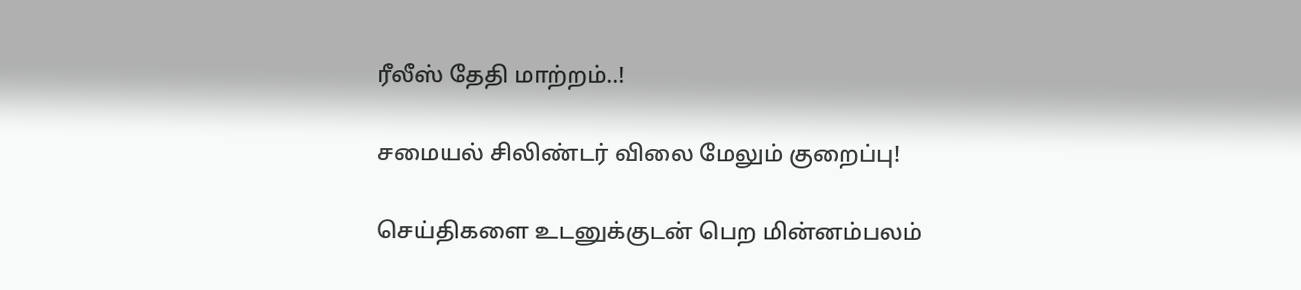ரீலீஸ் தேதி மாற்றம்..!

சமையல் சிலிண்டர் விலை மேலும் குறைப்பு!

செய்திகளை உடனுக்குடன் பெற மின்னம்பலம்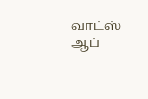வாட்ஸ் ஆப்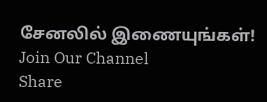சேனலில் இணையுங்கள்!
Join Our Channel
Share